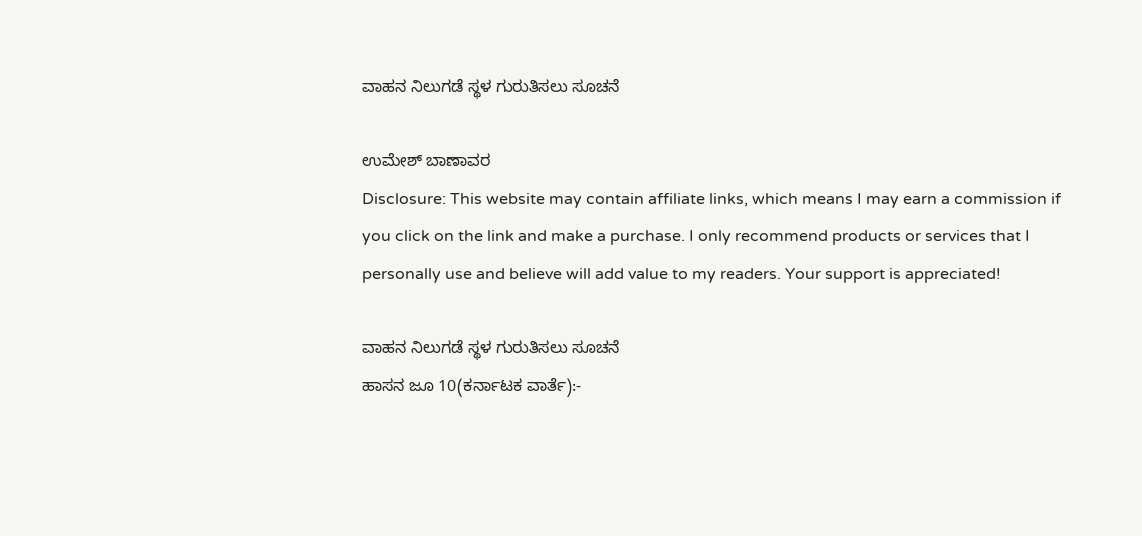ವಾಹನ ನಿಲುಗಡೆ ಸ್ಥಳ ಗುರುತಿಸಲು ಸೂಚನೆ

ಉಮೇಶ್ ಬಾಣಾವರ
Disclosure: This website may contain affiliate links, which means I may earn a commission if you click on the link and make a purchase. I only recommend products or services that I personally use and believe will add value to my readers. Your support is appreciated!

ವಾಹನ ನಿಲುಗಡೆ ಸ್ಥಳ ಗುರುತಿಸಲು ಸೂಚನೆ
ಹಾಸನ ಜೂ 10(ಕರ್ನಾಟಕ ವಾರ್ತೆ):-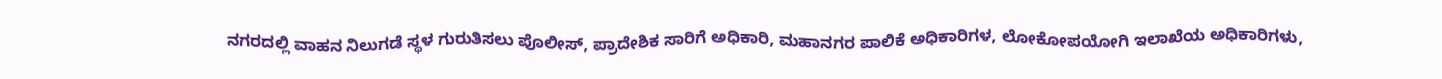ನಗರದಲ್ಲಿ ವಾಹನ ನಿಲುಗಡೆ ಸ್ಥಳ ಗುರುತಿಸಲು ಪೊಲೀಸ್, ಪ್ರಾದೇಶಿಕ ಸಾರಿಗೆ ಅಧಿಕಾರಿ, ಮಹಾನಗರ ಪಾಲಿಕೆ ಅಧಿಕಾರಿಗಳ, ಲೋಕೋಪಯೋಗಿ ಇಲಾಖೆಯ ಅಧಿಕಾರಿಗಳು,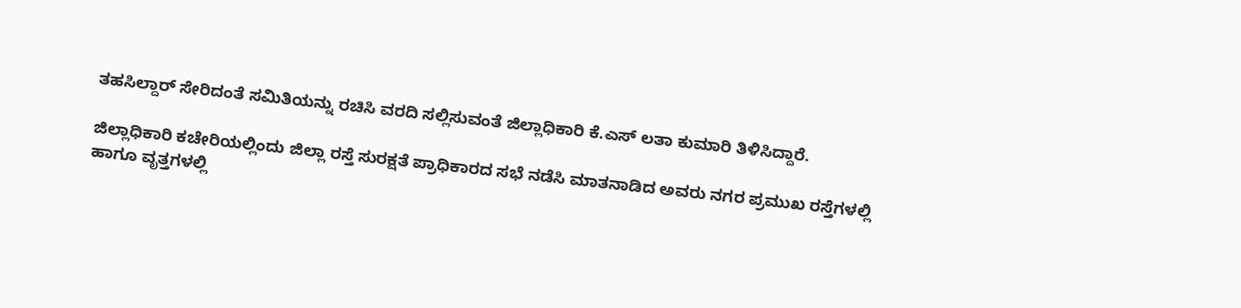ತಹಸಿಲ್ದಾರ್ ಸೇರಿದಂತೆ ಸಮಿತಿಯನ್ನು ರಚಿಸಿ ವರದಿ ಸಲ್ಲಿಸುವಂತೆ ಜಿಲ್ಲಾಧಿಕಾರಿ ಕೆ.ಎಸ್ ಲತಾ ಕುಮಾರಿ ತಿಳಿಸಿದ್ದಾರೆ.

ಜಿಲ್ಲಾಧಿಕಾರಿ ಕಚೇರಿಯಲ್ಲಿಂದು ಜಿಲ್ಲಾ ರಸ್ತೆ ಸುರಕ್ಷತೆ ಪ್ರಾಧಿಕಾರದ ಸಭೆ ನಡೆಸಿ ಮಾತನಾಡಿದ ಅವರು ನಗರ ಪ್ರಮುಖ ರಸ್ತೆಗಳಲ್ಲಿ ಹಾಗೂ ವೃತ್ತಗಳಲ್ಲಿ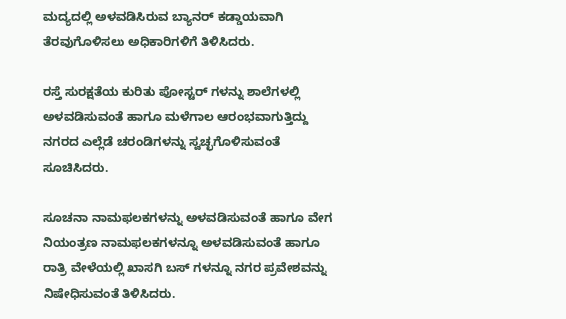ಮದ್ಯದಲ್ಲಿ ಅಳವಡಿಸಿರುವ ಬ್ಯಾನರ್ ಕಡ್ಡಾಯವಾಗಿ ತೆರವುಗೊಳಿಸಲು ಅಧಿಕಾರಿಗಳಿಗೆ ತಿಳಿಸಿದರು.

ರಸ್ತೆ ಸುರಕ್ಷತೆಯ ಕುರಿತು ಪೋಸ್ಟರ್ ಗಳನ್ನು ಶಾಲೆಗಳಲ್ಲಿ ಅಳವಡಿಸುವಂತೆ ಹಾಗೂ ಮಳೆಗಾಲ ಆರಂಭವಾಗುತ್ತಿದ್ದು ನಗರದ ಎಲ್ಲೆಡೆ ಚರಂಡಿಗಳನ್ನು ಸ್ವಚ್ಛಗೊಳಿಸುವಂತೆ ಸೂಚಿಸಿದರು.

ಸೂಚನಾ ನಾಮಫಲಕಗಳನ್ನು ಅಳವಡಿಸುವಂತೆ ಹಾಗೂ ವೇಗ ನಿಯಂತ್ರಣ ನಾಮಫಲಕಗಳನ್ನೂ ಅಳವಡಿಸುವಂತೆ ಹಾಗೂ ರಾತ್ರಿ ವೇಳೆಯಲ್ಲಿ ಖಾಸಗಿ ಬಸ್ ಗಳನ್ನೂ ನಗರ ಪ್ರವೇಶವನ್ನು ನಿಷೇಧಿಸುವಂತೆ ತಿಳಿಸಿದರು.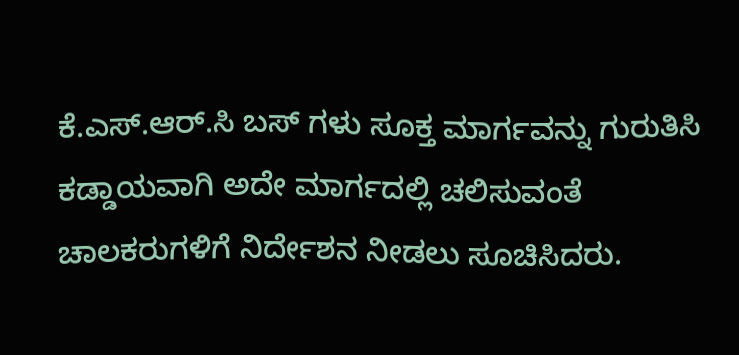ಕೆ.ಎಸ್.ಆರ್.ಸಿ ಬಸ್ ಗಳು ಸೂಕ್ತ ಮಾರ್ಗವನ್ನು ಗುರುತಿಸಿ ಕಡ್ಡಾಯವಾಗಿ ಅದೇ ಮಾರ್ಗದಲ್ಲಿ ಚಲಿಸುವಂತೆ ಚಾಲಕರುಗಳಿಗೆ ನಿರ್ದೇಶನ ನೀಡಲು ಸೂಚಿಸಿದರು.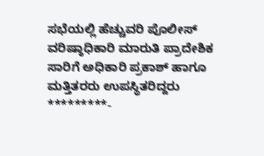ಸಭೆಯಲ್ಲಿ ಹೆಚ್ಚುವರಿ ಪೊಲೀಸ್ ವರಿಷ್ಠಾಧಿಕಾರಿ ಮಾರುತಿ ಪ್ರಾದೇಶಿಕ ಸಾರಿಗೆ ಅಧಿಕಾರಿ ಪ್ರಕಾಶ್ ಹಾಗೂ ಮತ್ತಿತರರು ಉಪಸ್ಥಿತರಿದ್ದರು
*********-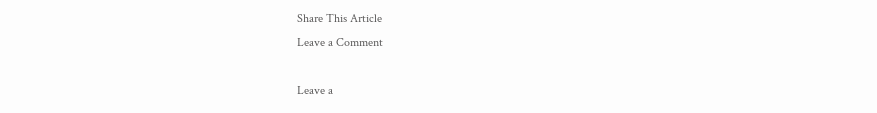Share This Article
Leave a Comment

Leave a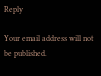Reply

Your email address will not be published.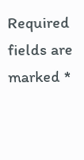Required fields are marked *